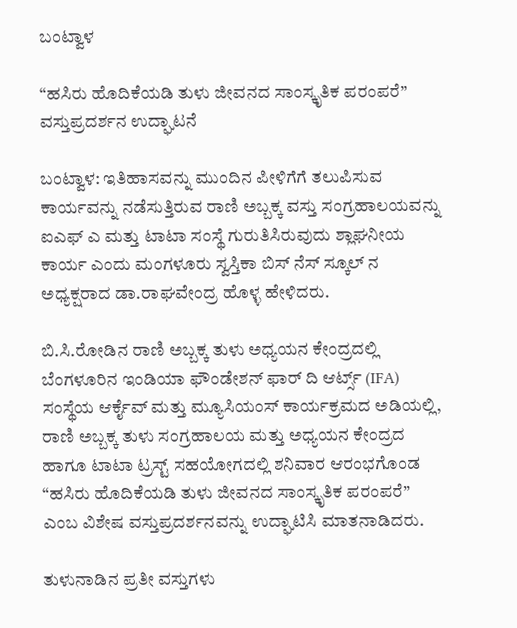ಬಂಟ್ವಾಳ

“ಹಸಿರು ಹೊದಿಕೆಯಡಿ ತುಳು ಜೀವನದ ಸಾಂಸ್ಕೃತಿಕ ಪರಂಪರೆ” ವಸ್ತುಪ್ರದರ್ಶನ ಉದ್ಘಾಟನೆ

ಬಂಟ್ವಾಳ: ಇತಿಹಾಸವನ್ನು ಮುಂದಿನ ಪೀಳಿಗೆಗೆ ತಲುಪಿಸುವ ಕಾರ್ಯವನ್ನು ನಡೆಸುತ್ತಿರುವ ರಾಣಿ ಅಬ್ಬಕ್ಕ ವಸ್ತು ಸಂಗ್ರಹಾಲಯವನ್ನು  ಐಎಫ್ ಎ ಮತ್ತು ಟಾಟಾ ಸಂಸ್ಥೆ ಗುರುತಿಸಿರುವುದು ಶ್ಲಾಘನೀಯ ಕಾರ್ಯ ಎಂದು ಮಂಗಳೂರು ಸ್ವಸ್ತಿಕಾ ಬಿಸ್ ನೆಸ್ ಸ್ಕೂಲ್ ನ ಅಧ್ಯಕ್ಷರಾದ ಡಾ‌.ರಾಘವೇಂದ್ರ ಹೊಳ್ಳ ಹೇಳಿದರು.

ಬಿ.ಸಿ.ರೋಡಿನ ರಾಣಿ ಅಬ್ಬಕ್ಕ ತುಳು ಅಧ್ಯಯನ ಕೇಂದ್ರದಲ್ಲಿ  ಬೆಂಗಳೂರಿನ ಇಂಡಿಯಾ ಫೌಂಡೇಶನ್ ಫಾರ್ ದಿ ಆರ್ಟ್ಸ್ (IFA) ಸಂಸ್ಥೆಯ ಆರ್ಕೈವ್ ಮತ್ತು ಮ್ಯೂಸಿಯಂಸ್ ಕಾರ್ಯಕ್ರಮದ ಅಡಿಯಲ್ಲಿ, ರಾಣಿ ಅಬ್ಬಕ್ಕ ತುಳು ಸಂಗ್ರಹಾಲಯ ಮತ್ತು ಅಧ್ಯಯನ ಕೇಂದ್ರದ ಹಾಗೂ ಟಾಟಾ ಟ್ರಸ್ಟ್ ಸಹಯೋಗದಲ್ಲಿ ಶನಿವಾರ ಆರಂಭಗೊಂಡ “ಹಸಿರು ಹೊದಿಕೆಯಡಿ ತುಳು ಜೀವನದ ಸಾಂಸ್ಕೃತಿಕ ಪರಂಪರೆ” ಎಂಬ ವಿಶೇಷ ವಸ್ತುಪ್ರದರ್ಶನವನ್ನು ಉದ್ಘಾಟಿಸಿ ಮಾತನಾಡಿದರು.

ತುಳುನಾಡಿನ‌ ಪ್ರತೀ ವಸ್ತುಗಳು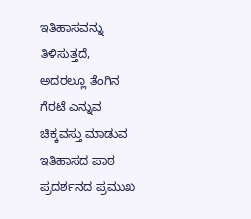ಇತಿಹಾಸವನ್ನು ತಿಳಿಸುತ್ತದೆ, ಅದರಲ್ಲೂ ತೆಂಗಿನ‌ ಗೆರಟೆ ಎನ್ನುವ ಚಿಕ್ಕವಸ್ತು ಮಾಡುವ ಇತಿಹಾಸ‌ದ ಪಾಠ ಪ್ರದರ್ಶನದ ಪ್ರಮುಖ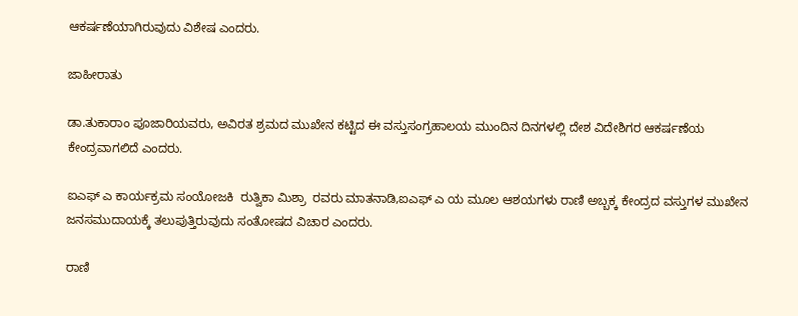ಆಕರ್ಷಣೆಯಾಗಿರುವುದು ವಿಶೇಷ ಎಂದರು.

ಜಾಹೀರಾತು

ಡಾ.ತುಕಾರಾಂ ಪೂಜಾರಿಯವರು, ಅವಿರತ ಶ್ರಮದ‌ ಮುಖೇನ ಕಟ್ಟಿದ ಈ ವಸ್ತುಸಂಗ್ರಹಾಲಯ‌ ಮುಂದಿನ‌ ದಿನಗಳಲ್ಲಿ ದೇಶ ವಿದೇಶಿಗರ ಆಕರ್ಷಣೆಯ ಕೇಂದ್ರವಾಗಲಿದೆ ಎಂದರು.

ಐಎಫ್ ಎ ಕಾರ್ಯಕ್ರಮ ಸಂಯೋಜಕಿ‌  ರುತ್ವಿಕಾ ಮಿಶ್ರಾ  ರವರು ಮಾತನಾಡಿ,ಐಎಫ್ ಎ ಯ ಮೂಲ ಆಶಯಗಳು ರಾಣಿ ಅಬ್ಬಕ್ಕ ಕೇಂದ್ರದ ವಸ್ತುಗಳ‌ ಮುಖೇನ ಜನಸಮುದಾಯಕ್ಕೆ ತಲುಪುತ್ತಿರುವುದು ಸಂತೋಷದ‌ ವಿಚಾರ ಎಂದರು.

ರಾಣಿ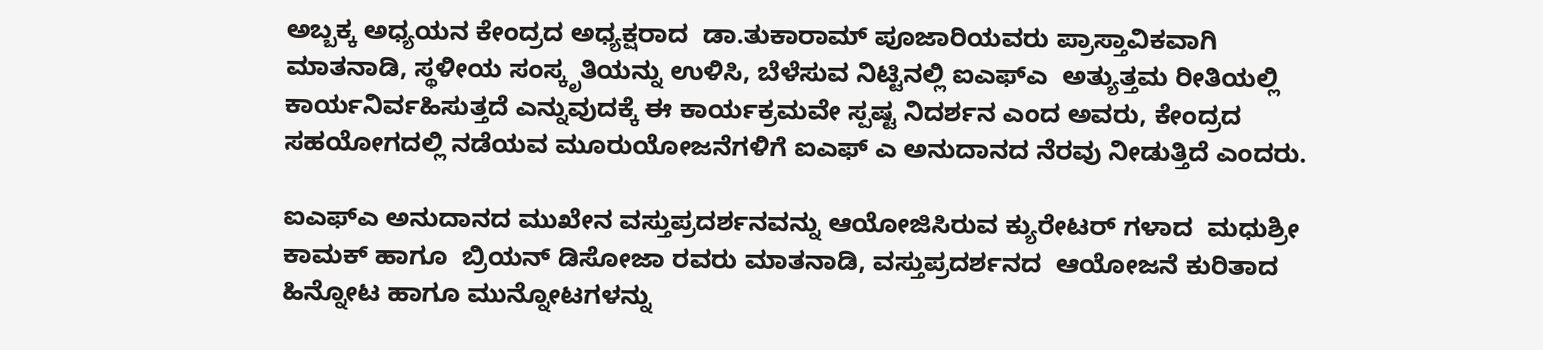ಅಬ್ಬಕ್ಕ ಅಧ್ಯಯನ ಕೇಂದ್ರದ ಅಧ್ಯಕ್ಷರಾದ  ಡಾ.ತುಕಾರಾಮ್ ಪೂಜಾರಿಯವರು ಪ್ರಾಸ್ತಾವಿಕವಾಗಿ ಮಾತನಾಡಿ, ಸ್ಥಳೀಯ ಸಂಸ್ಕೃತಿಯನ್ನು ಉಳಿಸಿ, ಬೆಳೆಸುವ ನಿಟ್ಟಿನಲ್ಲಿ‌ ಐಎಫ್ಎ  ಅತ್ಯುತ್ತಮ‌ ರೀತಿಯಲ್ಲಿ ಕಾರ್ಯನಿರ್ವಹಿಸುತ್ತದೆ ಎನ್ನುವುದಕ್ಕೆ ಈ ಕಾರ್ಯಕ್ರಮವೇ ಸ್ಪಷ್ಟ ನಿದರ್ಶನ ಎಂದ‌ ಅವರು, ಕೇಂದ್ರದ ಸಹಯೋಗದಲ್ಲಿ ನಡೆಯವ ಮೂರು‌ಯೋಜನೆಗಳಿಗೆ ಐಎಫ್ ಎ ಅನುದಾನದ‌ ನೆರವು ನೀಡುತ್ತಿದೆ ಎಂದರು.

ಐಎಫ್‌ಎ ಅನುದಾನದ‌ ಮುಖೇನ ವಸ್ತುಪ್ರದರ್ಶನವನ್ನು ಆಯೋಜಿಸಿರುವ ಕ್ಯುರೇಟರ್ ಗಳಾದ  ಮಧುಶ್ರೀ ಕಾಮಕ್ ಹಾಗೂ  ಬ್ರಿಯನ್ ಡಿಸೋಜಾ ರವರು ಮಾತನಾಡಿ, ವಸ್ತುಪ್ರದರ್ಶನದ  ಆಯೋಜನೆ‌ ಕುರಿತಾದ ಹಿನ್ನೋಟ ಹಾಗೂ ಮುನ್ನೋಟಗಳನ್ನು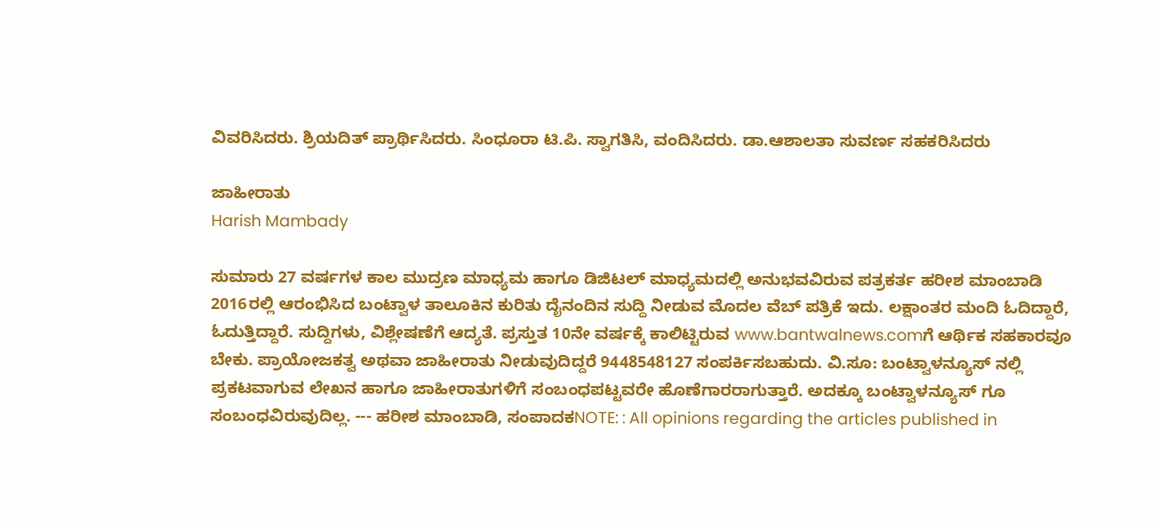ವಿವರಿಸಿದರು. ಶ್ರಿಯದಿತ್ ಪ್ರಾರ್ಥಿಸಿದರು. ಸಿಂಧೂರಾ ಟಿ.ಪಿ. ಸ್ವಾಗತಿಸಿ, ವಂದಿಸಿದರು. ಡಾ.ಆಶಾಲತಾ ಸುವರ್ಣ ಸಹಕರಿಸಿದರು

ಜಾಹೀರಾತು
Harish Mambady

ಸುಮಾರು 27 ವರ್ಷಗಳ ಕಾಲ ಮುದ್ರಣ ಮಾಧ್ಯಮ ಹಾಗೂ ಡಿಜಿಟಲ್ ಮಾಧ್ಯಮದಲ್ಲಿ ಅನುಭವವಿರುವ ಪತ್ರಕರ್ತ ಹರೀಶ ಮಾಂಬಾಡಿ 2016ರಲ್ಲಿ ಆರಂಭಿಸಿದ ಬಂಟ್ವಾಳ ತಾಲೂಕಿನ ಕುರಿತು ದೈನಂದಿನ ಸುದ್ದಿ ನೀಡುವ ಮೊದಲ ವೆಬ್ ಪತ್ರಿಕೆ ಇದು. ಲಕ್ಷಾಂತರ ಮಂದಿ ಓದಿದ್ದಾರೆ, ಓದುತ್ತಿದ್ದಾರೆ. ಸುದ್ದಿಗಳು, ವಿಶ್ಲೇಷಣೆಗೆ ಆದ್ಯತೆ. ಪ್ರಸ್ತುತ 10ನೇ ವರ್ಷಕ್ಕೆ ಕಾಲಿಟ್ಟಿರುವ www.bantwalnews.comಗೆ ಆರ್ಥಿಕ ಸಹಕಾರವೂ ಬೇಕು. ಪ್ರಾಯೋಜಕತ್ವ ಅಥವಾ ಜಾಹೀರಾತು ನೀಡುವುದಿದ್ದರೆ 9448548127 ಸಂಪರ್ಕಿಸಬಹುದು. ವಿ.ಸೂ: ಬಂಟ್ವಾಳನ್ಯೂಸ್ ನಲ್ಲಿ ಪ್ರಕಟವಾಗುವ ಲೇಖನ ಹಾಗೂ ಜಾಹೀರಾತುಗಳಿಗೆ ಸಂಬಂಧಪಟ್ಟವರೇ ಹೊಣೆಗಾರರಾಗುತ್ತಾರೆ. ಅದಕ್ಕೂ ಬಂಟ್ವಾಳನ್ಯೂಸ್ ಗೂ ಸಂಬಂಧವಿರುವುದಿಲ್ಲ. --- ಹರೀಶ ಮಾಂಬಾಡಿ, ಸಂಪಾದಕNOTE: : All opinions regarding the articles published in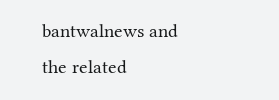bantwalnews and the related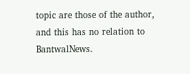topic are those of the author, and this has no relation to BantwalNews.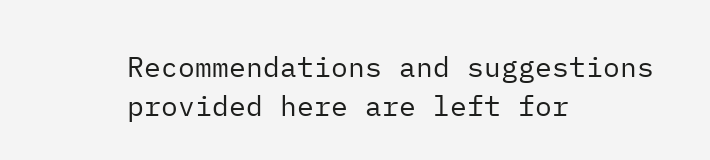Recommendations and suggestions provided here are left for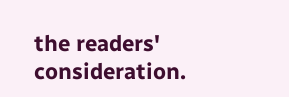the readers' consideration.